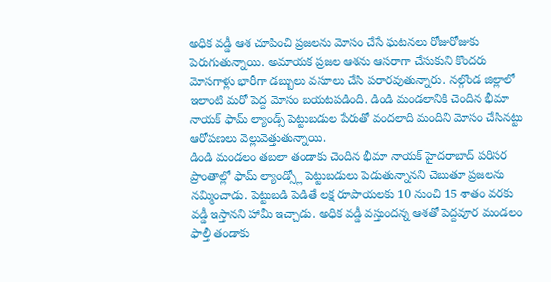అధిక వడ్డీ ఆశ చూపించి ప్రజలను మోసం చేసే ఘటనలు రోజురోజుకు పెరుగుతున్నాయి. అమాయక ప్రజల ఆశను ఆసరాగా చేసుకుని కొందరు మోసగాళ్లు భారీగా డబ్బులు వసూలు చేసి పరారవుతున్నారు. నల్గొండ జిల్లాలో ఇలాంటి మరో పెద్ద మోసం బయటపడింది. డిండి మండలానికి చెందిన భీమా నాయక్ ఫామ్ ల్యాండ్స్ పెట్టుబడుల పేరుతో వందలాది మందిని మోసం చేసినట్టు ఆరోపణలు వెల్లువెత్తుతున్నాయి.
డిండి మండలం తబలా తండాకు చెందిన భీమా నాయక్ హైదరాబాద్ పరిసర ప్రాంతాల్లో ఫామ్ ల్యాండ్స్లో పెట్టుబడులు పెడుతున్నానని చెబుతూ ప్రజలను నమ్మించాడు. పెట్టుబడి పెడితే లక్ష రూపాయలకు 10 నుంచి 15 శాతం వరకు వడ్డీ ఇస్తానని హామీ ఇచ్చాడు. అధిక వడ్డీ వస్తుందన్న ఆశతో పెద్దవూర మండలం ఫాల్తీ తండాకు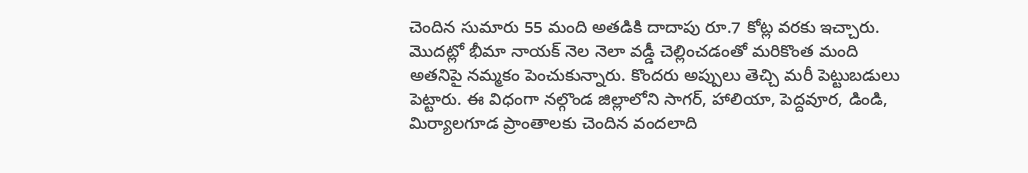చెందిన సుమారు 55 మంది అతడికి దాదాపు రూ.7 కోట్ల వరకు ఇచ్చారు.
మొదట్లో భీమా నాయక్ నెల నెలా వడ్డీ చెల్లించడంతో మరికొంత మంది అతనిపై నమ్మకం పెంచుకున్నారు. కొందరు అప్పులు తెచ్చి మరీ పెట్టుబడులు పెట్టారు. ఈ విధంగా నల్గొండ జిల్లాలోని సాగర్, హాలియా, పెద్దవూర, డిండి, మిర్యాలగూడ ప్రాంతాలకు చెందిన వందలాది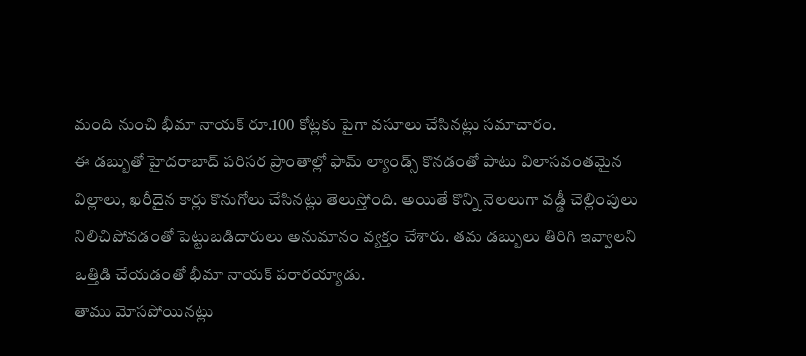మంది నుంచి భీమా నాయక్ రూ.100 కోట్లకు పైగా వసూలు చేసినట్లు సమాచారం.
ఈ డబ్బుతో హైదరాబాద్ పరిసర ప్రాంతాల్లో ఫామ్ ల్యాండ్స్ కొనడంతో పాటు విలాసవంతమైన విల్లాలు, ఖరీదైన కార్లు కొనుగోలు చేసినట్లు తెలుస్తోంది. అయితే కొన్ని నెలలుగా వడ్డీ చెల్లింపులు నిలిచిపోవడంతో పెట్టుబడిదారులు అనుమానం వ్యక్తం చేశారు. తమ డబ్బులు తిరిగి ఇవ్వాలని ఒత్తిడి చేయడంతో భీమా నాయక్ పరారయ్యాడు.
తాము మోసపోయినట్లు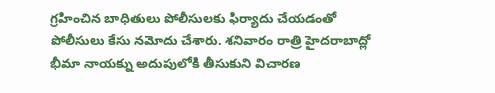గ్రహించిన బాధితులు పోలీసులకు ఫిర్యాదు చేయడంతో పోలీసులు కేసు నమోదు చేశారు. శనివారం రాత్రి హైదరాబాద్లో భీమా నాయక్ను అదుపులోకి తీసుకుని విచారణ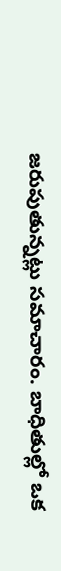జరుపుతున్నట్లు సమాచారం. బాధితుల్లో ఒక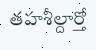తహశీల్దార్తో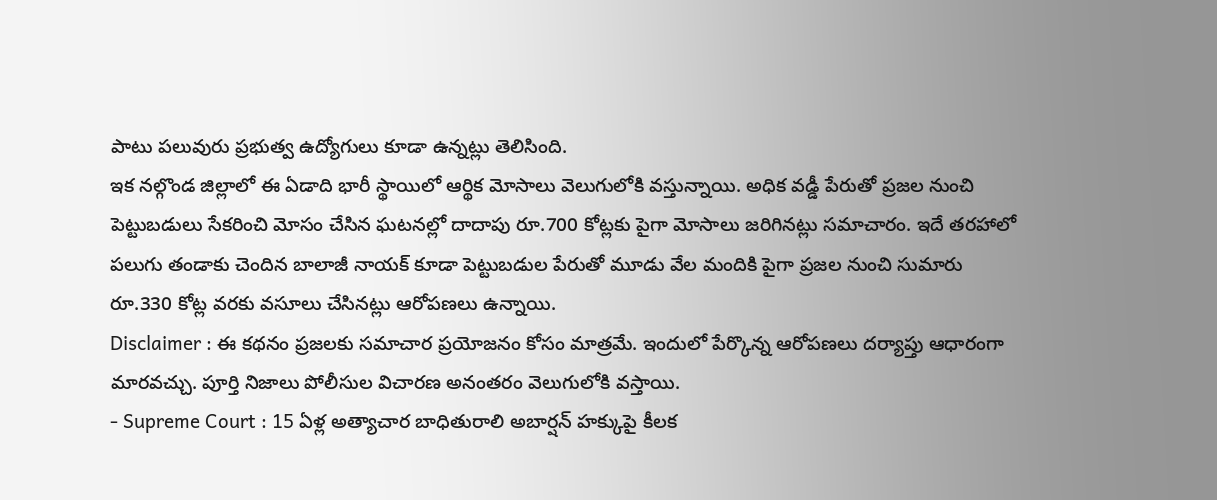పాటు పలువురు ప్రభుత్వ ఉద్యోగులు కూడా ఉన్నట్లు తెలిసింది.
ఇక నల్గొండ జిల్లాలో ఈ ఏడాది భారీ స్థాయిలో ఆర్థిక మోసాలు వెలుగులోకి వస్తున్నాయి. అధిక వడ్డీ పేరుతో ప్రజల నుంచి పెట్టుబడులు సేకరించి మోసం చేసిన ఘటనల్లో దాదాపు రూ.700 కోట్లకు పైగా మోసాలు జరిగినట్లు సమాచారం. ఇదే తరహాలో పలుగు తండాకు చెందిన బాలాజీ నాయక్ కూడా పెట్టుబడుల పేరుతో మూడు వేల మందికి పైగా ప్రజల నుంచి సుమారు రూ.330 కోట్ల వరకు వసూలు చేసినట్లు ఆరోపణలు ఉన్నాయి.
Disclaimer : ఈ కథనం ప్రజలకు సమాచార ప్రయోజనం కోసం మాత్రమే. ఇందులో పేర్కొన్న ఆరోపణలు దర్యాప్తు ఆధారంగా మారవచ్చు. పూర్తి నిజాలు పోలీసుల విచారణ అనంతరం వెలుగులోకి వస్తాయి.
- Supreme Court : 15 ఏళ్ల అత్యాచార బాధితురాలి అబార్షన్ హక్కుపై కీలక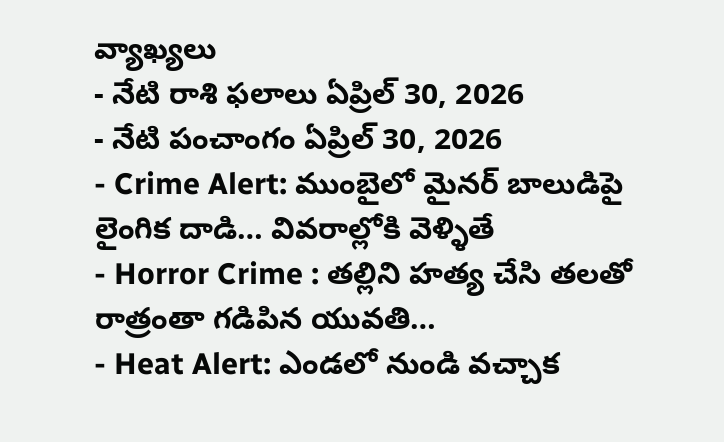వ్యాఖ్యలు
- నేటి రాశి ఫలాలు ఏప్రిల్ 30, 2026
- నేటి పంచాంగం ఏప్రిల్ 30, 2026
- Crime Alert: ముంబైలో మైనర్ బాలుడిపై లైంగిక దాడి… వివరాల్లోకి వెళ్ళితే
- Horror Crime : తల్లిని హత్య చేసి తలతో రాత్రంతా గడిపిన యువతి…
- Heat Alert: ఎండలో నుండి వచ్చాక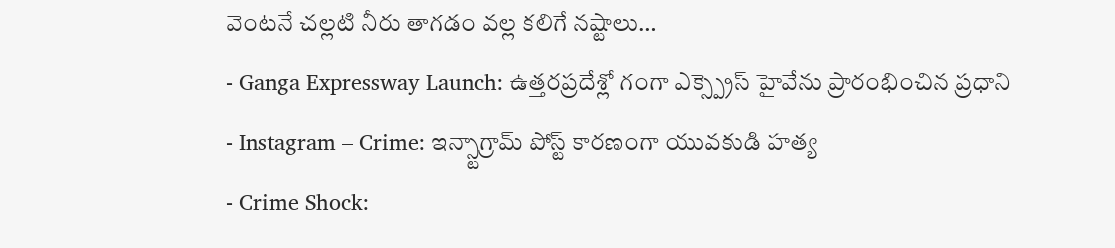వెంటనే చల్లటి నీరు తాగడం వల్ల కలిగే నష్టాలు…
- Ganga Expressway Launch: ఉత్తరప్రదేశ్లో గంగా ఎక్స్ప్రెస్ హైవేను ప్రారంభించిన ప్రధాని
- Instagram – Crime: ఇన్స్టాగ్రామ్ పోస్ట్ కారణంగా యువకుడి హత్య
- Crime Shock: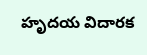హృదయ విదారక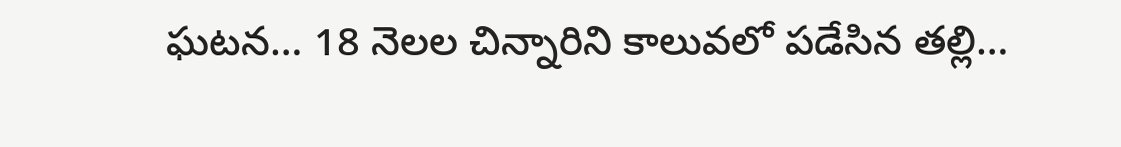ఘటన… 18 నెలల చిన్నారిని కాలువలో పడేసిన తల్లి…